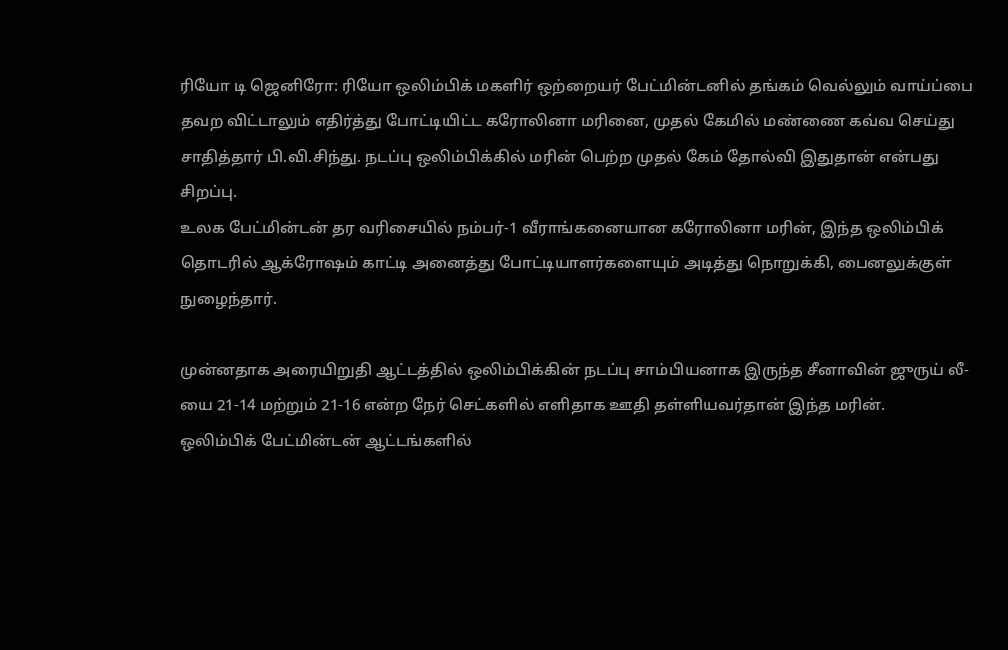ரியோ டி ஜெனிரோ: ரியோ ஒலிம்பிக் மகளிர் ஒற்றையர் பேட்மின்டனில் தங்கம் வெல்லும் வாய்ப்பை தவற விட்டாலும் எதிர்த்து போட்டியிட்ட கரோலினா மரினை, முதல் கேமில் மண்ணை கவ்வ செய்து சாதித்தார் பி.வி.சிந்து. நடப்பு ஒலிம்பிக்கில் மரின் பெற்ற முதல் கேம் தோல்வி இதுதான் என்பது சிறப்பு.
உலக பேட்மின்டன் தர வரிசையில் நம்பர்-1 வீராங்கனையான கரோலினா மரின், இந்த ஒலிம்பிக் தொடரில் ஆக்ரோஷம் காட்டி அனைத்து போட்டியாளர்களையும் அடித்து நொறுக்கி, பைனலுக்குள் நுழைந்தார்.

முன்னதாக அரையிறுதி ஆட்டத்தில் ஒலிம்பிக்கின் நடப்பு சாம்பியனாக இருந்த சீனாவின் ஜுருய் லீ-யை 21-14 மற்றும் 21-16 என்ற நேர் செட்களில் எளிதாக ஊதி தள்ளியவர்தான் இந்த மரின்.
ஒலிம்பிக் பேட்மின்டன் ஆட்டங்களில்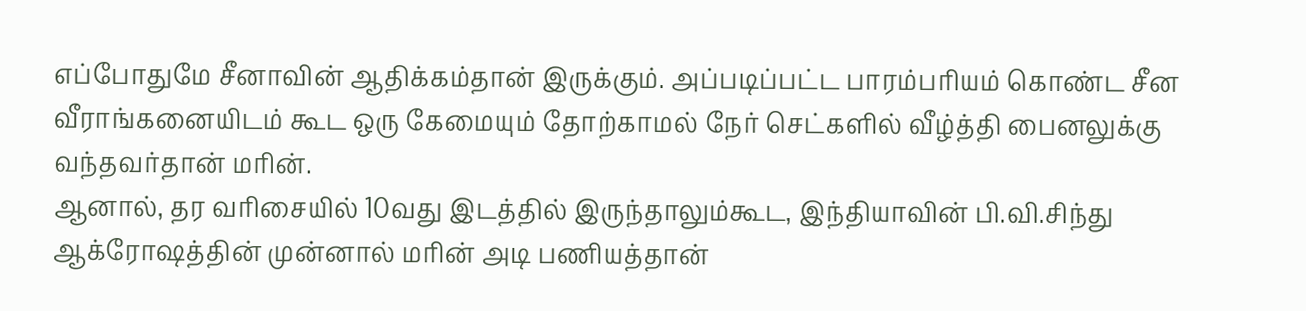எப்போதுமே சீனாவின் ஆதிக்கம்தான் இருக்கும். அப்படிப்பட்ட பாரம்பரியம் கொண்ட சீன வீராங்கனையிடம் கூட ஒரு கேமையும் தோற்காமல் நேர் செட்களில் வீழ்த்தி பைனலுக்கு வந்தவர்தான் மரின்.
ஆனால், தர வரிசையில் 10வது இடத்தில் இருந்தாலும்கூட, இந்தியாவின் பி.வி.சிந்து ஆக்ரோஷத்தின் முன்னால் மரின் அடி பணியத்தான்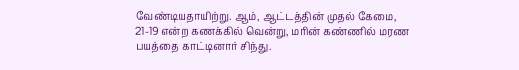வேண்டியதாயிற்று. ஆம், ஆட்டத்தின் முதல் கேமை, 21-19 என்ற கணக்கில் வென்று, மரின் கண்ணில் மரண பயத்தை காட்டினார் சிந்து.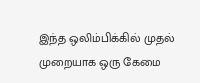இந்த ஒலிம்பிக்கில் முதல் முறையாக ஒரு கேமை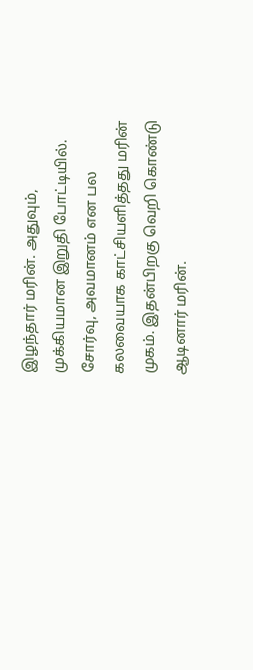இழந்தார் மரின். அதுவும், முக்கியமான இறுதி போட்டியில். சோர்வு, அவமானம் என பல கலவையாக காட்சியளித்தது மரின் முகம். இதன்பிறகு வெறி கொண்டு ஆடினார் மரின்.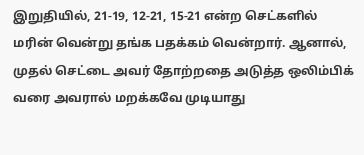இறுதியில், 21-19, 12-21, 15-21 என்ற செட்களில் மரின் வென்று தங்க பதக்கம் வென்றார். ஆனால், முதல் செட்டை அவர் தோற்றதை அடுத்த ஒலிம்பிக் வரை அவரால் மறக்கவே முடியாது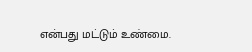என்பது மட்டும் உண்மை.